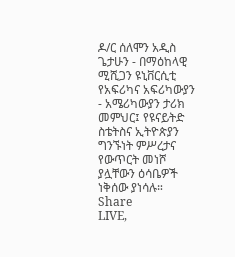ዶ/ር ሰለሞን አዲስ ጌታሁን - በማዕከላዊ ሚሺጋን ዩኒቨርሲቲ የአፍሪካና አፍሪካውያን - አሜሪካውያን ታሪክ መምህር፤ የዩናይትድ ስቴትስና ኢትዮጵያን ግንኙነት ምሥረታና የውጥርት መነሾ ያሏቸውን ዕሳቤዎች ነቅሰው ያነሳሉ።
Share
LIVE,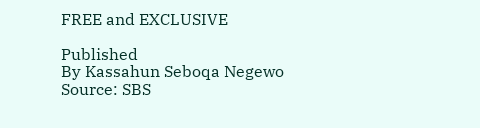FREE and EXCLUSIVE

Published
By Kassahun Seboqa Negewo
Source: SBS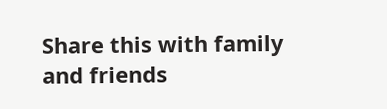Share this with family and friends